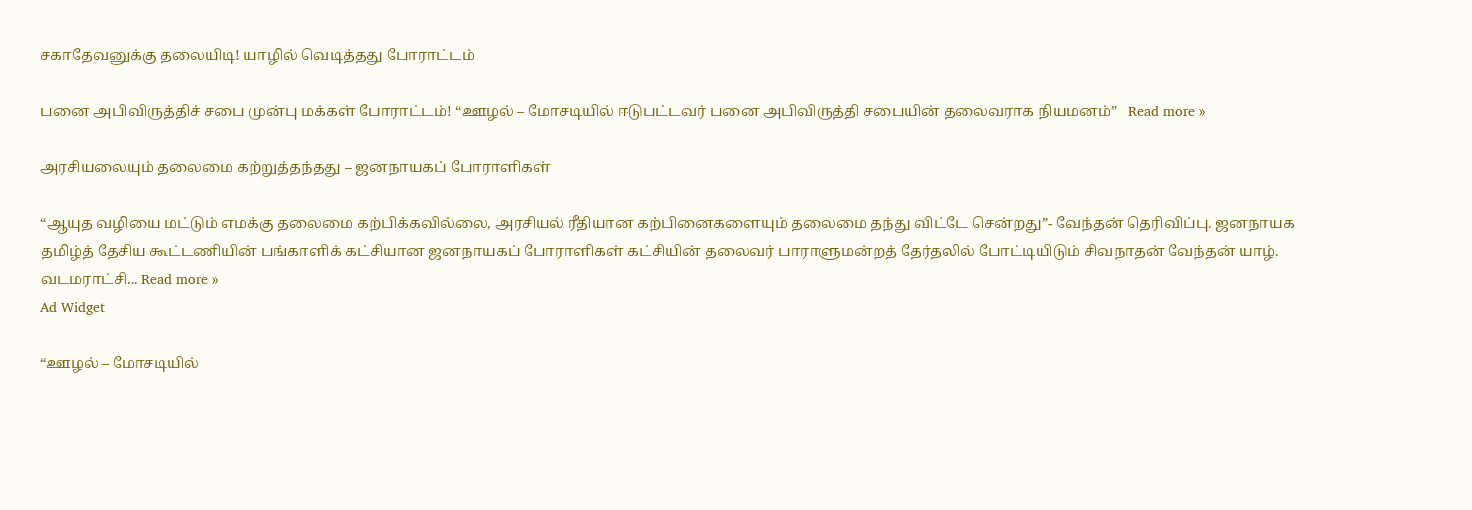சகாதேவனுக்கு தலையிடி! யாழில் வெடித்தது போராட்டம்

பனை அபிவிருத்திச் சபை முன்பு மக்கள் போராட்டம்! “ஊழல் – மோசடியில் ஈடுபட்டவர் பனை அபிவிருத்தி சபையின் தலைவராக நியமனம்”   Read more »

அரசியலையும் தலைமை கற்றுத்தந்தது – ஜனநாயகப் போராளிகள்

“ஆயுத வழியை மட்டும் எமக்கு தலைமை கற்பிக்கவில்லை, அரசியல் ரீதியான கற்பினைகளையும் தலைமை தந்து விட்டே சென்றது”- வேந்தன் தெரிவிப்பு. ஜனநாயக தமிழ்த் தேசிய கூட்டணியின் பங்காளிக் கட்சியான ஜனநாயகப் போராளிகள் கட்சியின் தலைவர் பாராளுமன்றத் தேர்தலில் போட்டியிடும் சிவநாதன் வேந்தன் யாழ். வடமராட்சி... Read more »
Ad Widget

“ஊழல் – மோசடியில்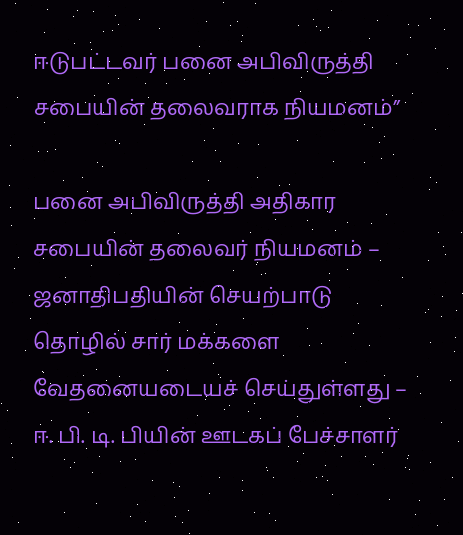ஈடுபட்டவர் பனை அபிவிருத்தி சபையின் தலைவராக நியமனம்”

பனை அபிவிருத்தி அதிகார சபையின் தலைவர் நியமனம் – ஜனாதிபதியின் செயற்பாடு தொழில் சார் மக்களை வேதனையடையச் செய்துள்ளது – ஈ. பி. டி. பியின் ஊடகப் பேச்சாளர்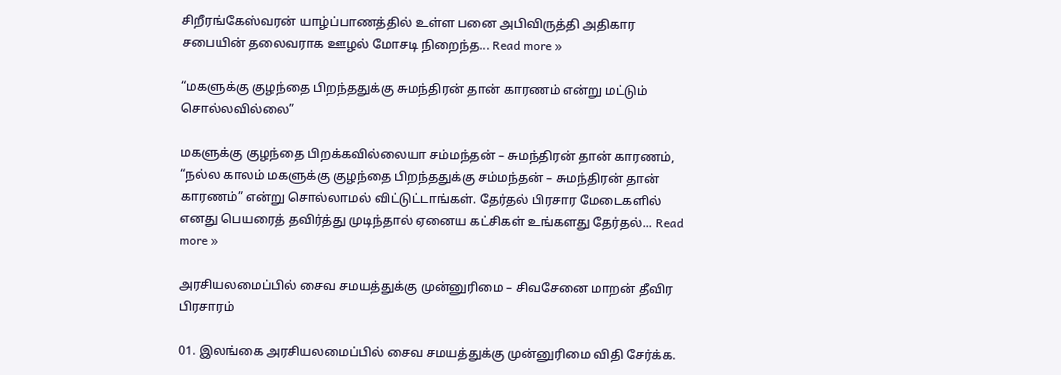சிறீரங்கேஸ்வரன் யாழ்ப்பாணத்தில் உள்ள பனை அபிவிருத்தி அதிகார சபையின் தலைவராக ஊழல் மோசடி நிறைந்த... Read more »

“மகளுக்கு குழந்தை பிறந்ததுக்கு சுமந்திரன் தான் காரணம் என்று மட்டும் சொல்லவில்லை”

மகளுக்கு குழந்தை பிறக்கவில்லையா சம்மந்தன் – சுமந்திரன் தான் காரணம், “நல்ல காலம் மகளுக்கு குழந்தை பிறந்ததுக்கு சம்மந்தன் – சுமந்திரன் தான் காரணம்” என்று சொல்லாமல் விட்டுட்டாங்கள். தேர்தல் பிரசார மேடைகளில் எனது பெயரைத் தவிர்த்து முடிந்தால் ஏனைய கட்சிகள் உங்களது தேர்தல்... Read more »

அரசியலமைப்பில் சைவ சமயத்துக்கு முன்னுரிமை – சிவசேனை மாறன் தீவிர பிரசாரம்

01. இலங்கை அரசியலமைப்பில் சைவ சமயத்துக்கு முன்னுரிமை விதி சேர்க்க.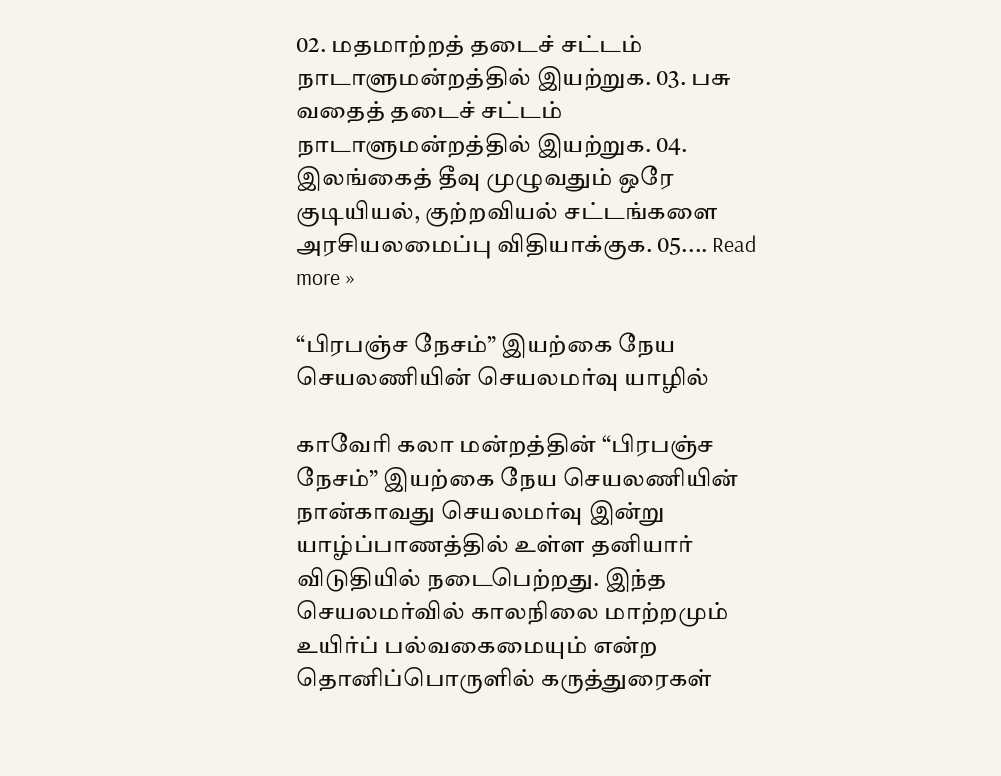02. மதமாற்றத் தடைச் சட்டம் நாடாளுமன்றத்தில் இயற்றுக. 03. பசு வதைத் தடைச் சட்டம் நாடாளுமன்றத்தில் இயற்றுக. 04. இலங்கைத் தீவு முழுவதும் ஒரே குடியியல், குற்றவியல் சட்டங்களை அரசியலமைப்பு விதியாக்குக. 05.... Read more »

“பிரபஞ்ச நேசம்” இயற்கை நேய செயலணியின் செயலமர்வு யாழில்

காவேரி கலா மன்றத்தின் “பிரபஞ்ச நேசம்” இயற்கை நேய செயலணியின் நான்காவது செயலமர்வு இன்று யாழ்ப்பாணத்தில் உள்ள தனியார் விடுதியில் நடைபெற்றது. இந்த செயலமர்வில் காலநிலை மாற்றமும் உயிர்ப் பல்வகைமையும் என்ற தொனிப்பொருளில் கருத்துரைகள்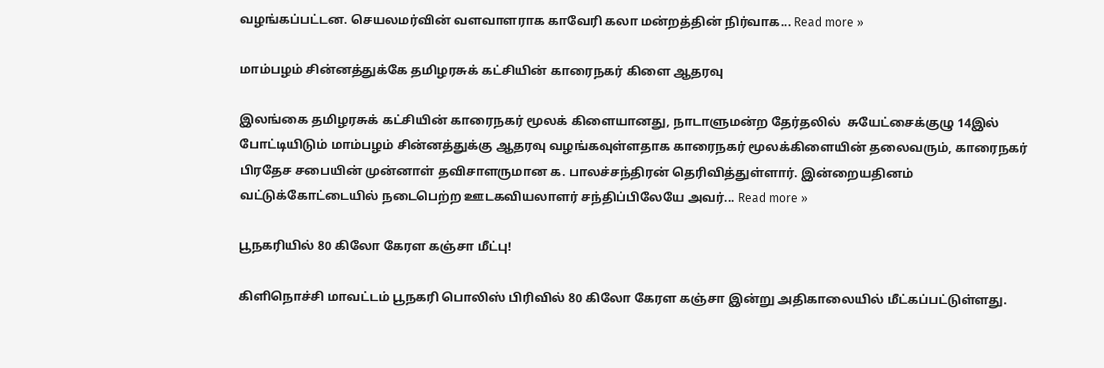வழங்கப்பட்டன. செயலமர்வின் வளவாளராக காவேரி கலா மன்றத்தின் நிர்வாக... Read more »

மாம்பழம் சின்னத்துக்கே தமிழரசுக் கட்சியின் காரைநகர் கிளை ஆதரவு

இலங்கை தமிழரசுக் கட்சியின் காரைநகர் மூலக் கிளையானது, நாடாளுமன்ற தேர்தலில்  சுயேட்சைக்குழு 14இல் போட்டியிடும் மாம்பழம் சின்னத்துக்கு ஆதரவு வழங்கவுள்ளதாக காரைநகர் மூலக்கிளையின் தலைவரும், காரைநகர் பிரதேச சபையின் முன்னாள் தவிசாளருமான க. பாலச்சந்திரன் தெரிவித்துள்ளார். இன்றையதினம் வட்டுக்கோட்டையில் நடைபெற்ற ஊடகவியலாளர் சந்திப்பிலேயே அவர்... Read more »

பூநகரியில் 80 கிலோ கேரள கஞ்சா மீட்பு!

கிளிநொச்சி மாவட்டம் பூநகரி பொலிஸ் பிரிவில் 80 கிலோ கேரள கஞ்சா இன்று அதிகாலையில் மீட்கப்பட்டுள்ளது.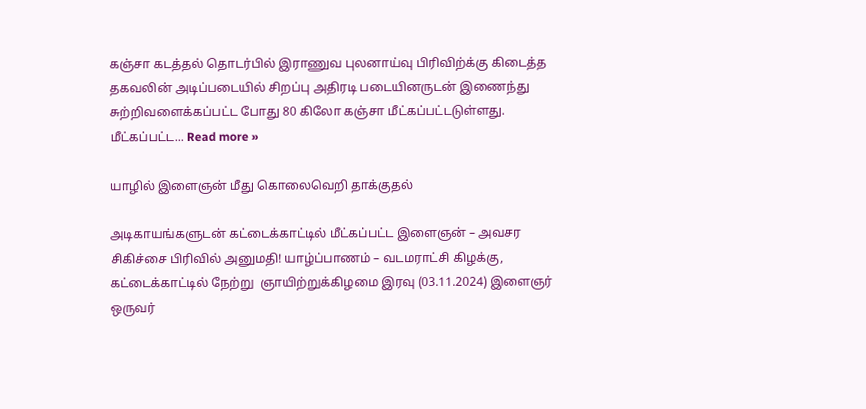கஞ்சா கடத்தல் தொடர்பில் இராணுவ புலனாய்வு பிரிவிற்க்கு கிடைத்த தகவலின் அடிப்படையில் சிறப்பு அதிரடி படையினருடன் இணைந்து சுற்றிவளைக்கப்பட்ட போது 80 கிலோ கஞ்சா மீட்கப்பட்டடுள்ளது. மீட்கப்பட்ட... Read more »

யாழில் இளைஞன் மீது கொலைவெறி தாக்குதல்

அடிகாயங்களுடன் கட்டைக்காட்டில் மீட்கப்பட்ட இளைஞன் – அவசர சிகிச்சை பிரிவில் அனுமதி! யாழ்ப்பாணம் – வடமராட்சி கிழக்கு, கட்டைக்காட்டில் நேற்று  ஞாயிற்றுக்கிழமை இரவு (03.11.2024) இளைஞர் ஒருவர்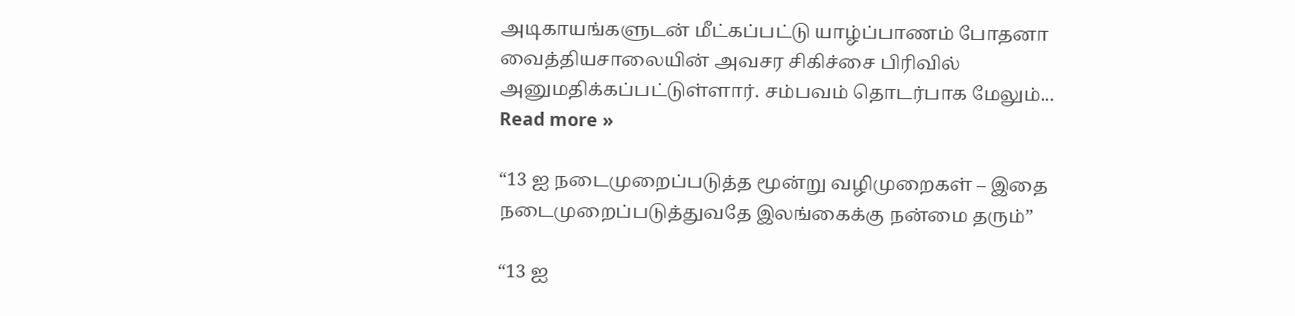அடிகாயங்களுடன் மீட்கப்பட்டு யாழ்ப்பாணம் போதனா வைத்தியசாலையின் அவசர சிகிச்சை பிரிவில் அனுமதிக்கப்பட்டுள்ளார். சம்பவம் தொடர்பாக மேலும்... Read more »

“13 ஐ நடைமுறைப்படுத்த மூன்று வழிமுறைகள் – இதை நடைமுறைப்படுத்துவதே இலங்கைக்கு நன்மை தரும்”

“13 ஐ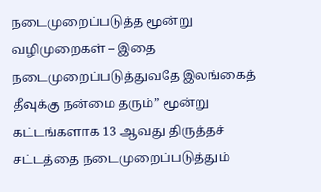நடைமுறைப்படுத்த மூன்று வழிமுறைகள் – இதை நடைமுறைப்படுத்துவதே இலங்கைத் தீவுக்கு நன்மை தரும்” மூன்று கட்டங்களாக 13 ஆவது திருத்தச் சட்டத்தை நடைமுறைப்படுத்தும்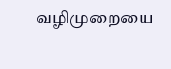வழிமுறையை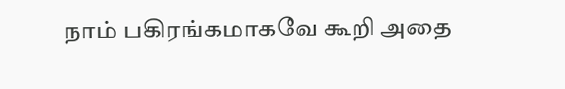நாம் பகிரங்கமாகவே கூறி அதை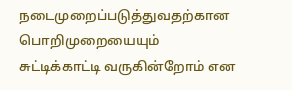நடைமுறைப்படுத்துவதற்கான பொறிமுறையையும் சுட்டிக்காட்டி வருகின்றோம் என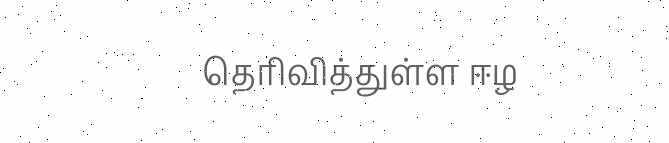தெரிவித்துள்ள ஈழ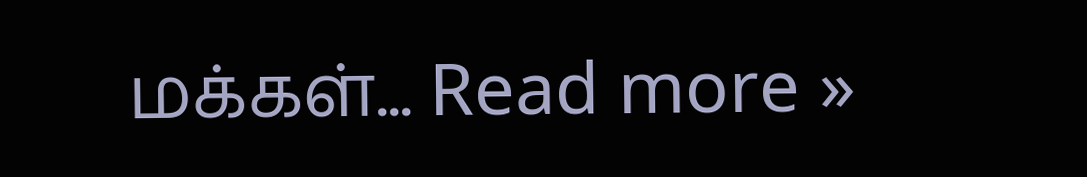மக்கள்... Read more »